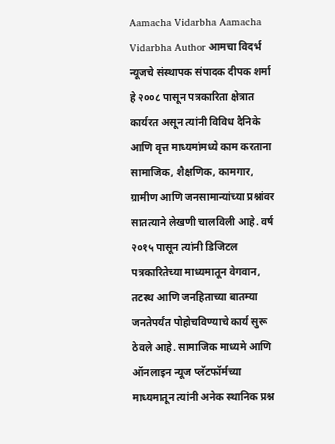Aamacha Vidarbha Aamacha Vidarbha Author आमचा विदर्भ न्यूजचे संस्थापक संपादक दीपक शर्मा हे २००८ पासून पत्रकारिता क्षेत्रात कार्यरत असून त्यांनी विविध दैनिके आणि वृत्त माध्यमांमध्ये काम करताना सामाजिक, शैक्षणिक, कामगार, ग्रामीण आणि जनसामान्यांच्या प्रश्नांवर सातत्याने लेखणी चालविली आहे. वर्ष २०१५ पासून त्यांनी डिजिटल पत्रकारितेच्या माध्यमातून वेगवान, तटस्थ आणि जनहिताच्या बातम्या जनतेपर्यंत पोहोचविण्याचे कार्य सुरू ठेवले आहे. सामाजिक माध्यमे आणि ऑनलाइन न्यूज प्लॅटफॉर्मच्या माध्यमातून त्यांनी अनेक स्थानिक प्रश्न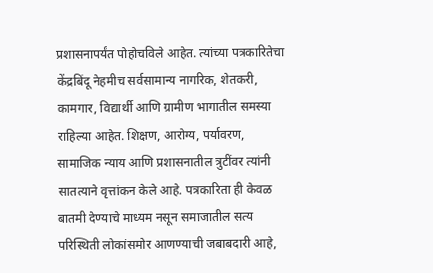प्रशासनापर्यंत पोहोचविले आहेत. त्यांच्या पत्रकारितेचा केंद्रबिंदू नेहमीच सर्वसामान्य नागरिक, शेतकरी, कामगार, विद्यार्थी आणि ग्रामीण भागातील समस्या राहिल्या आहेत. शिक्षण, आरोग्य, पर्यावरण, सामाजिक न्याय आणि प्रशासनातील त्रुटींवर त्यांनी सातत्याने वृत्तांकन केले आहे. पत्रकारिता ही केवळ बातमी देण्याचे माध्यम नसून समाजातील सत्य परिस्थिती लोकांसमोर आणण्याची जबाबदारी आहे,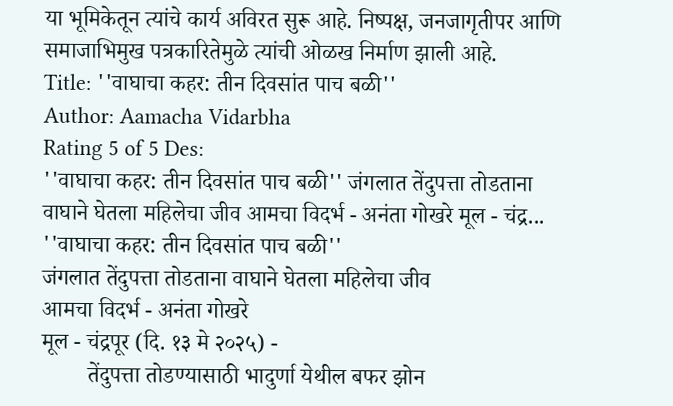या भूमिकेतून त्यांचे कार्य अविरत सुरू आहे. निष्पक्ष, जनजागृतीपर आणि समाजाभिमुख पत्रकारितेमुळे त्यांची ओळख निर्माण झाली आहे.
Title: ''वाघाचा कहर: तीन दिवसांत पाच बळी''
Author: Aamacha Vidarbha
Rating 5 of 5 Des:
''वाघाचा कहर: तीन दिवसांत पाच बळी'' जंगलात तेंदुपत्ता तोडताना वाघाने घेतला महिलेचा जीव आमचा विदर्भ - अनंता गोखरे मूल - चंद्र...
''वाघाचा कहर: तीन दिवसांत पाच बळी''
जंगलात तेंदुपत्ता तोडताना वाघाने घेतला महिलेचा जीव
आमचा विदर्भ - अनंता गोखरे
मूल - चंद्रपूर (दि. १३ मे २०२५) -
        तेंदुपत्ता तोडण्यासाठी भादुर्णा येथील बफर झोन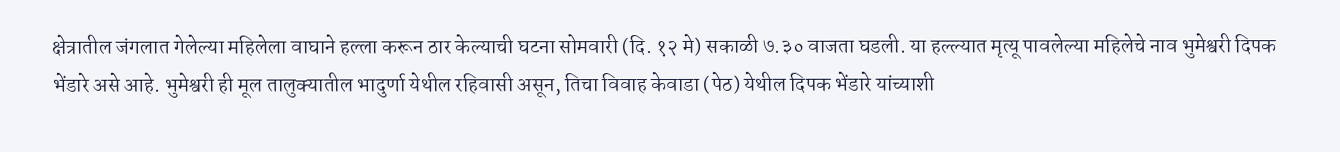क्षेत्रातील जंगलात गेलेल्या महिलेला वाघाने हल्ला करून ठार केल्याची घटना सोमवारी (दि. १२ मे) सकाळी ७.३० वाजता घडली. या हल्ल्यात मृत्यू पावलेल्या महिलेचे नाव भुमेश्वरी दिपक भेंडारे असे आहे. भुमेश्वरी ही मूल तालुक्यातील भादुर्णा येथील रहिवासी असून, तिचा विवाह केवाडा (पेठ) येथील दिपक भेंडारे यांच्याशी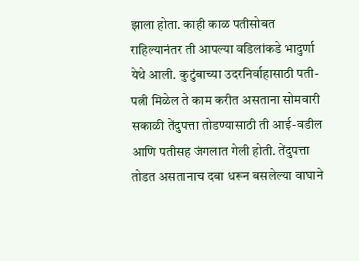झाला होता. काही काळ पतीसोबत राहिल्यानंतर ती आपल्या वडिलांकडे भादुर्णा येथे आली. कुटुंबाच्या उदरनिर्वाहासाठी पती-पत्नी मिळेल ते काम करीत असताना सोमवारी सकाळी तेंदुपत्ता तोडण्यासाठी ती आई-वडील आणि पतीसह जंगलात गेली होती. तेंदुपत्ता तोडत असतानाच दबा धरून बसलेल्या वाघाने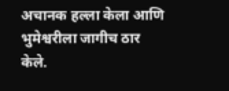अचानक हल्ला केला आणि भुमेश्वरीला जागीच ठार केले.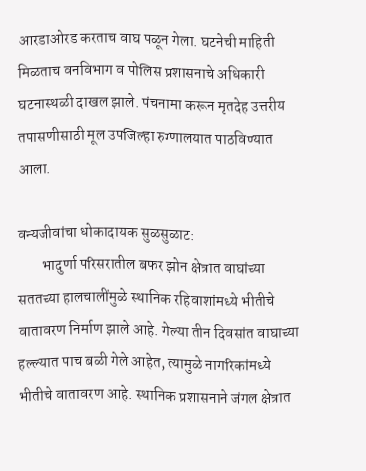आरडाओरड करताच वाघ पळून गेला. घटनेची माहिती मिळताच वनविभाग व पोलिस प्रशासनाचे अधिकारी घटनास्थळी दाखल झाले. पंचनामा करून मृतदेह उत्तरीय तपासणीसाठी मूल उपजिल्हा रुग्णालयात पाठविण्यात आला.

वन्यजीवांचा धोकादायक सुळसुळाट:
        भादुर्णा परिसरातील बफर झोन क्षेत्रात वाघांच्या सततच्या हालचालींमुळे स्थानिक रहिवाशांमध्ये भीतीचे वातावरण निर्माण झाले आहे. गेल्या तीन दिवसांत वाघाच्या हल्ल्यात पाच बळी गेले आहेत, त्यामुळे नागरिकांमध्ये भीतीचे वातावरण आहे. स्थानिक प्रशासनाने जंगल क्षेत्रात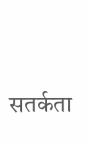सतर्कता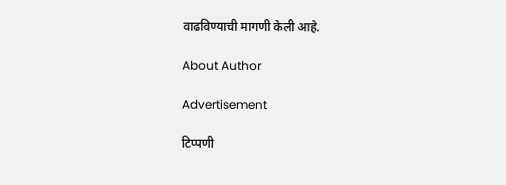वाढविण्याची मागणी केली आहे.

About Author

Advertisement

टिप्पणी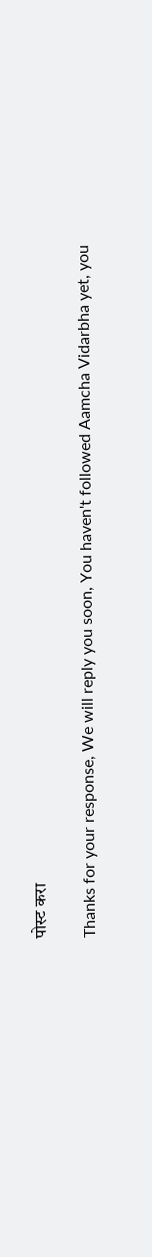पोस्ट करा

Thanks for your response, We will reply you soon, You haven't followed Aamcha Vidarbha yet, you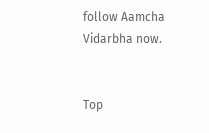follow Aamcha Vidarbha now.


Top